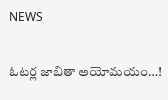NEWS

ఓటర్ల జాబితా అయోమయం…!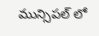మున్సిపల్ లో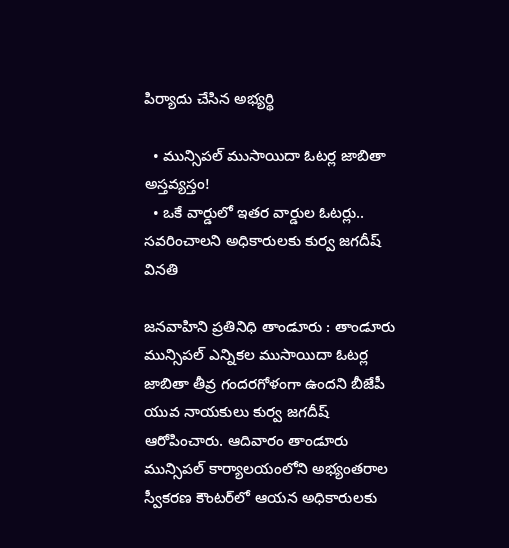పిర్యాదు చేసిన అభ్యర్థి

  • మున్సిపల్ ముసాయిదా ఓటర్ల జాబితా అస్తవ్యస్తం!
  • ఒకే వార్డులో ఇతర వార్డుల ఓటర్లు.. సవరించాలని అధికారులకు కుర్వ జగదీష్ వినతి

జనవాహిని ప్రతినిధి తాండూరు : తాండూరు మున్సిపల్ ఎన్నికల ముసాయిదా ఓటర్ల జాబితా తీవ్ర గందరగోళంగా ఉందని బీజేపీ యువ నాయకులు కుర్వ జగదీష్ ఆరోపించారు. ఆదివారం తాండూరు మున్సిపల్ కార్యాలయంలోని అభ్యంతరాల స్వీకరణ కౌంటర్‌లో ఆయన అధికారులకు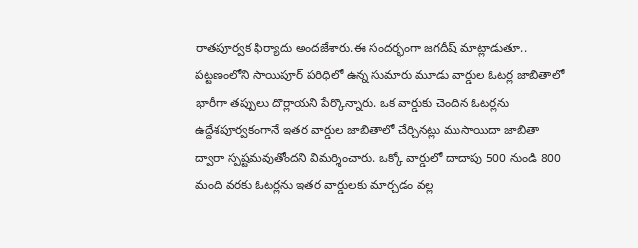రాతపూర్వక ఫిర్యాదు అందజేశారు.ఈ సందర్భంగా జగదీష్ మాట్లాడుతూ.. పట్టణంలోని సాయిపూర్ పరిధిలో ఉన్న సుమారు మూడు వార్డుల ఓటర్ల జాబితాలో భారీగా తప్పులు దొర్లాయని పేర్కొన్నారు. ఒక వార్డుకు చెందిన ఓటర్లను ఉద్దేశపూర్వకంగానే ఇతర వార్డుల జాబితాలో చేర్చినట్లు ముసాయిదా జాబితా ద్వారా స్పష్టమవుతోందని విమర్శించారు. ఒక్కో వార్డులో దాదాపు 500 నుండి 800 మంది వరకు ఓటర్లను ఇతర వార్డులకు మార్చడం వల్ల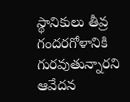స్థానికులు తీవ్ర గందరగోళానికి గురవుతున్నారని ఆవేదన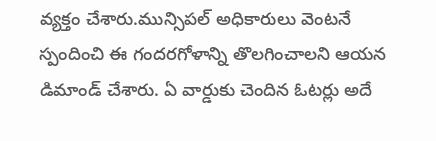వ్యక్తం చేశారు.మున్సిపల్ అధికారులు వెంటనే స్పందించి ఈ గందరగోళాన్ని తొలగించాలని ఆయన డిమాండ్ చేశారు. ఏ వార్డుకు చెందిన ఓటర్లు అదే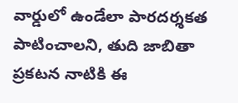వార్డులో ఉండేలా పారదర్శకత పాటించాలని, తుది జాబితా ప్రకటన నాటికి ఈ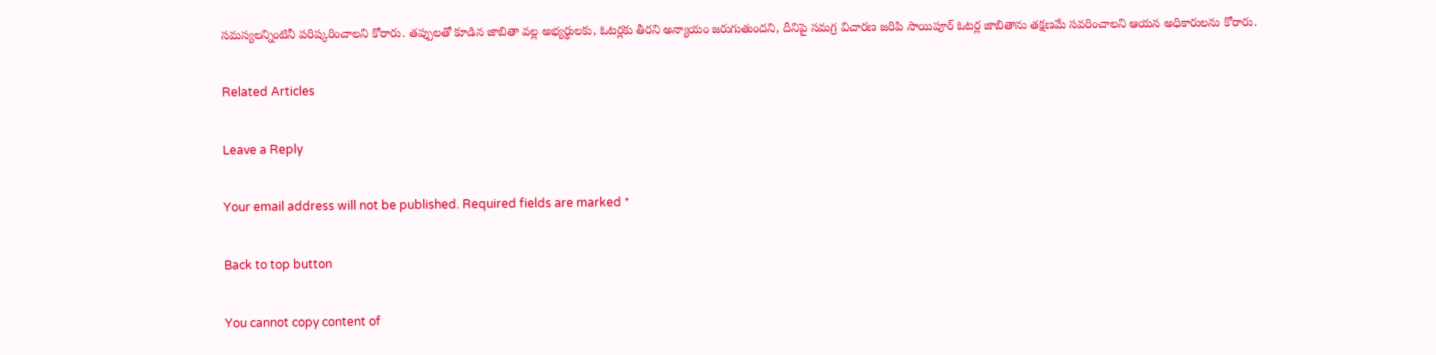సమస్యలన్నింటినీ పరిష్కరించాలని కోరారు. తప్పులతో కూడిన జాబితా వల్ల అభ్యర్థులకు, ఓటర్లకు తీరని అన్యాయం జరుగుతుందని, దీనిపై సమగ్ర విచారణ జరిపి సాయిపూర్ ఓటర్ల జాబితాను తక్షణమే సవరించాలని ఆయన అధికారులను కోరారు.

Related Articles

Leave a Reply

Your email address will not be published. Required fields are marked *

Back to top button

You cannot copy content of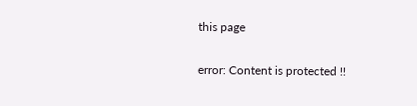this page

error: Content is protected !!